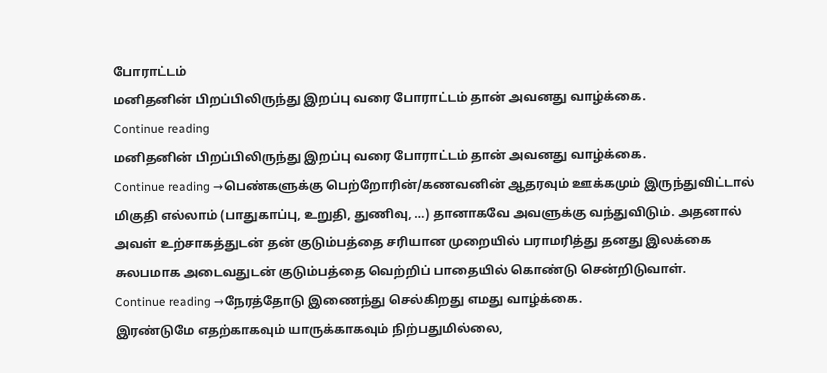போராட்டம்
மனிதனின் பிறப்பிலிருந்து இறப்பு வரை போராட்டம் தான் அவனது வாழ்க்கை.
Continue reading
மனிதனின் பிறப்பிலிருந்து இறப்பு வரை போராட்டம் தான் அவனது வாழ்க்கை.
Continue reading →பெண்களுக்கு பெற்றோரின்/கணவனின் ஆதரவும் ஊக்கமும் இருந்துவிட்டால் மிகுதி எல்லாம் (பாதுகாப்பு, உறுதி, துணிவு, …) தானாகவே அவளுக்கு வந்துவிடும். அதனால் அவள் உற்சாகத்துடன் தன் குடும்பத்தை சரியான முறையில் பராமரித்து தனது இலக்கை சுலபமாக அடைவதுடன் குடும்பத்தை வெற்றிப் பாதையில் கொண்டு சென்றிடுவாள்.
Continue reading →நேரத்தோடு இணைந்து செல்கிறது எமது வாழ்க்கை.
இரண்டுமே எதற்காகவும் யாருக்காகவும் நிற்பதுமில்லை,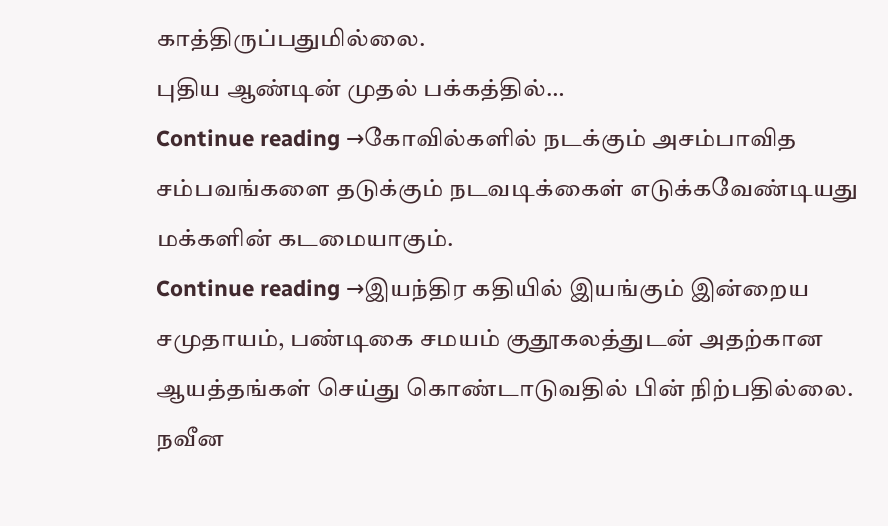காத்திருப்பதுமில்லை.
புதிய ஆண்டின் முதல் பக்கத்தில்…
Continue reading →கோவில்களில் நடக்கும் அசம்பாவித சம்பவங்களை தடுக்கும் நடவடிக்கைள் எடுக்கவேண்டியது மக்களின் கடமையாகும்.
Continue reading →இயந்திர கதியில் இயங்கும் இன்றைய சமுதாயம், பண்டிகை சமயம் குதூகலத்துடன் அதற்கான ஆயத்தங்கள் செய்து கொண்டாடுவதில் பின் நிற்பதில்லை.
நவீன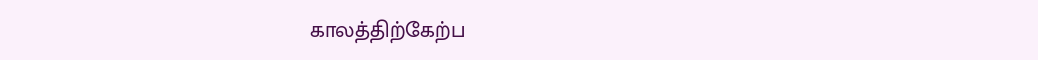காலத்திற்கேற்ப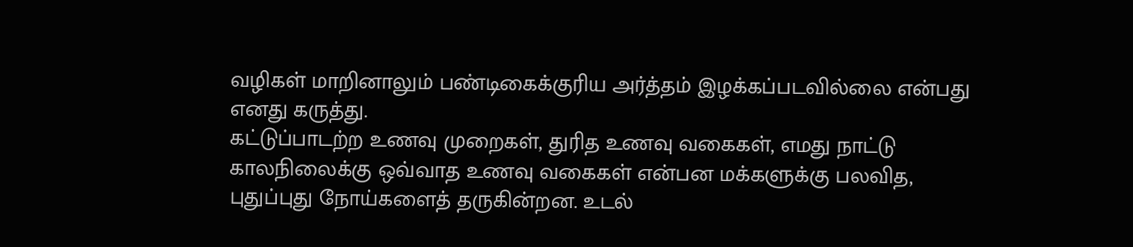வழிகள் மாறினாலும் பண்டிகைக்குரிய அர்த்தம் இழக்கப்படவில்லை என்பது எனது கருத்து.
கட்டுப்பாடற்ற உணவு முறைகள், துரித உணவு வகைகள், எமது நாட்டு காலநிலைக்கு ஒவ்வாத உணவு வகைகள் என்பன மக்களுக்கு பலவித, புதுப்புது நோய்களைத் தருகின்றன. உடல்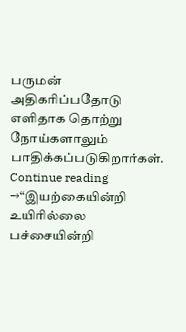பருமன் அதிகரிப்பதோடு எளிதாக தொற்று நோய்களாலும் பாதிக்கப்படுகிறார்கள்.
Continue reading →“இயற்கையின்றி உயிரில்லை
பச்சையின்றி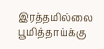இரத்தமில்லை
பூமித்தாய்க்கு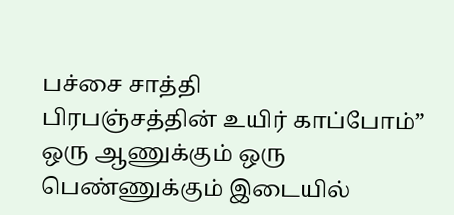பச்சை சாத்தி
பிரபஞ்சத்தின் உயிர் காப்போம்”
ஒரு ஆணுக்கும் ஒரு பெண்ணுக்கும் இடையில்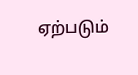ஏற்படும்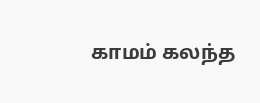காமம் கலந்த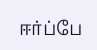ஈர்ப்பே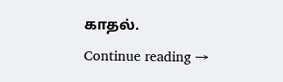காதல்.
Continue reading →